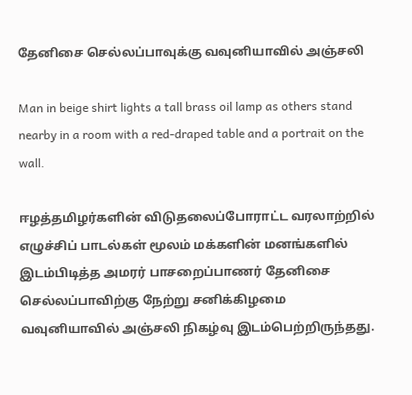தேனிசை செல்லப்பாவுக்கு வவுனியாவில் அஞ்சலி

Man in beige shirt lights a tall brass oil lamp as others stand nearby in a room with a red-draped table and a portrait on the wall.

ஈழத்தமிழர்களின் விடுதலைப்போராட்ட வரலாற்றில் எழுச்சிப் பாடல்கள் மூலம் மக்களின் மனங்களில் இடம்பிடித்த அமரர் பாசறைப்பாணர் தேனிசை செல்லப்பாவிற்கு நேற்று சனிக்கிழமை வவுனியாவில் அஞ்சலி நிகழ்வு இடம்பெற்றிருந்தது.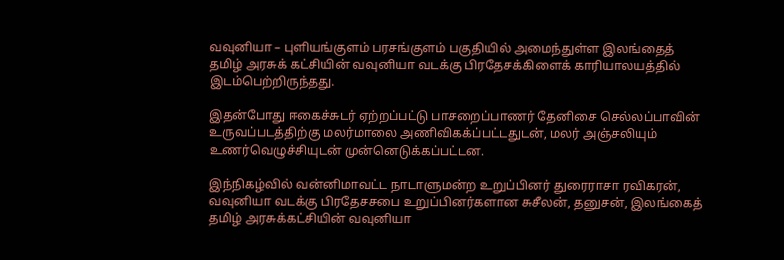வவுனியா – புளியங்குளம் பரசங்குளம் பகுதியில் அமைந்துள்ள இலங்தைத் தமிழ் அரசுக் கட்சியின் வவுனியா வடக்கு பிரதேசக்கிளைக் காரியாலயத்தில் இடம்பெற்றிருந்தது.

இதன்போது ஈகைச்சுடர் ஏற்றப்பட்டு பாசறைப்பாணர் தேனிசை செல்லப்பாவின் உருவப்படத்திற்கு மலர்மாலை அணிவிகக்ப்பட்டதுடன், மலர் அஞ்சலியும் உணர்வெழுச்சியுடன் முன்னெடுக்கப்பட்டன.

இந்நிகழ்வில் வன்னிமாவட்ட நாடாளுமன்ற உறுப்பினர் துரைராசா ரவிகரன், வவுனியா வடக்கு பிரதேசசபை உறுப்பினர்களான சுசீலன், தனுசன், இலங்கைத் தமிழ் அரசுக்கட்சியின் வவுனியா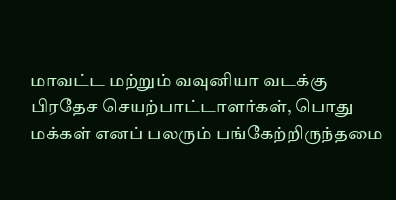மாவட்ட மற்றும் வவுனியா வடக்கு பிரதேச செயற்பாட்டாளர்கள், பொது மக்கள் எனப் பலரும் பங்கேற்றிருந்தமை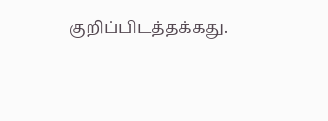குறிப்பிடத்தக்கது.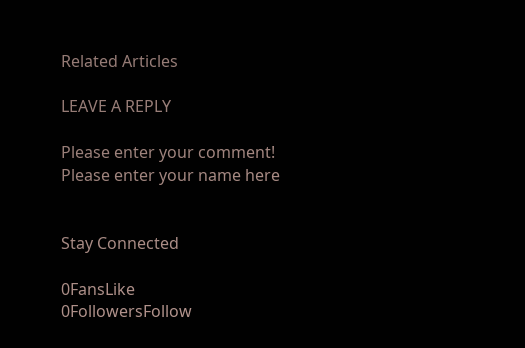Related Articles

LEAVE A REPLY

Please enter your comment!
Please enter your name here


Stay Connected

0FansLike
0FollowersFollow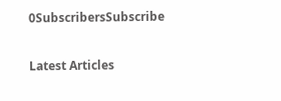0SubscribersSubscribe

Latest Articles